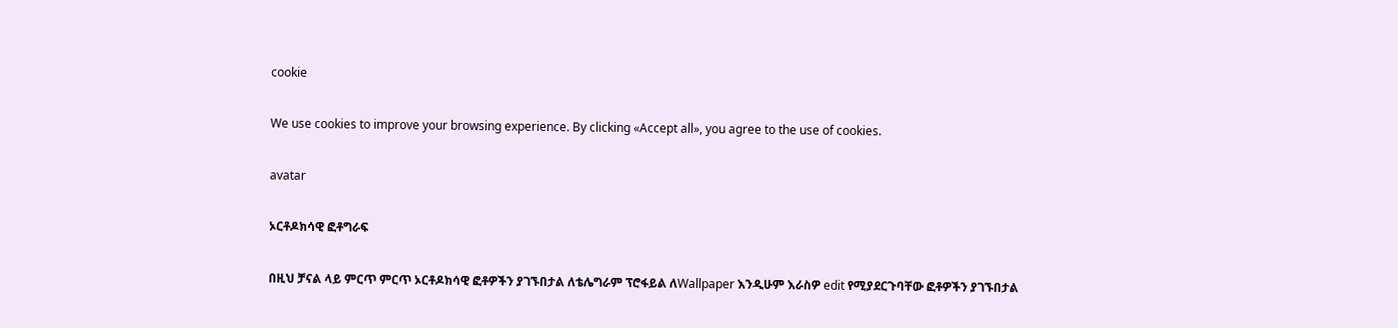cookie

We use cookies to improve your browsing experience. By clicking «Accept all», you agree to the use of cookies.

avatar

ኦርቶዶክሳዊ ፎቶግራፍ

በዚህ ቻናል ላይ ምርጥ ምርጥ ኦርቶዶክሳዊ ፎቶዎችን ያገኙበታል ለቴሌግራም ፕሮፋይል ለWallpaper እንዲሁም እራስዎ edit የሚያደርጉባቸው ፎቶዎችን ያገኙበታል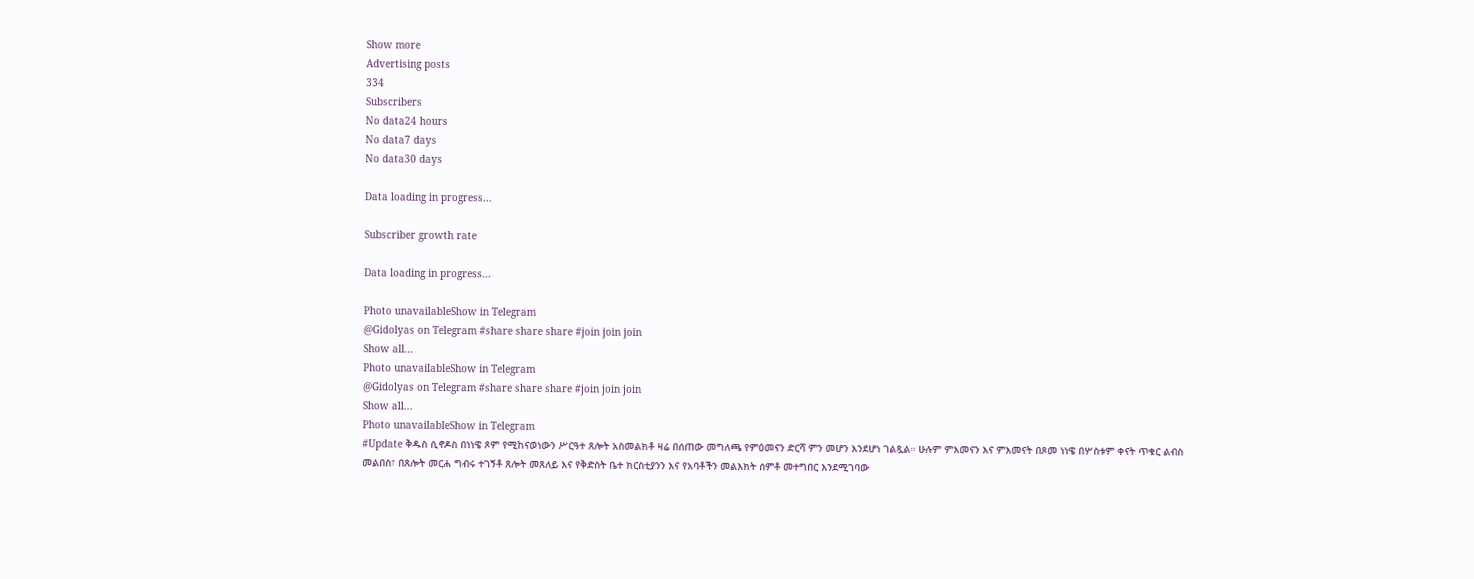Show more
Advertising posts
334
Subscribers
No data24 hours
No data7 days
No data30 days

Data loading in progress...

Subscriber growth rate

Data loading in progress...

Photo unavailableShow in Telegram
@Gidolyas on Telegram #share share share #join join join
Show all...
Photo unavailableShow in Telegram
@Gidolyas on Telegram #share share share #join join join
Show all...
Photo unavailableShow in Telegram
#Update ቅዱስ ሲኖዶስ በነነዌ ጾም የሚከናወነውን ሥርዓተ ጸሎት አስመልክቶ ዛሬ በሰጠው መግለጫ የምዕመናን ድርሻ ምን መሆን እንደሆነ ገልጿል። ሁሉም ምእመናን እና ምእመናት በጾመ ነነዌ በሦስቱም ቀናት ጥቁር ልብስ መልበስ፣ በጸሎት መርሐ ግብሩ ተገኝቶ ጸሎት መጸለይ እና የቅድስት ቤተ ክርስቲያንን እና የአባቶችን መልእክት ሰምቶ መተግበር እንደሚገባው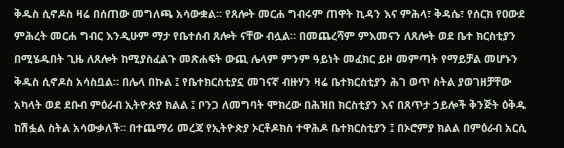ቅዱስ ሲኖዶስ ዛሬ በሰጠው መግለጫ አሳውቋል፡፡ የጸሎት መርሐ ግብሩም ጠዋት ኪዳን እና ምሕላ፣ ቅዳሴ፣ የሰርክ የዐውደ ምሕረት መርሐ ግብር እንዲሁም ማታ የቤተሰብ ጸሎት ናቸው ብሏል። በመጨረሻም ምእመናን ለጸሎት ወደ ቤተ ክርስቲያን በሚሄዱበት ጊዜ ለጸሎት ከሚያስፈልጉ መጽሐፍት ውጪ ሌላም ምንም ዓይነት መፈክር ይዞ መምጣት የማይቻል መሆኑን ቅዱስ ሲኖዶስ አሳስቧል። በሌላ በኩል ፤ የቤተክርስቲያኗ መገናኛ ብዙሃን ዛሬ ቤተክርስቲያን ሕገ ወጥ ስትል ያወገዘቻቸው አካላት ወደ ደቡብ ምዕራብ ኢትዮጵያ ክልል ፤ ቦንጋ ለመግባት ሞክረው በሕዝበ ክርስቲያን እና በጸጥታ ኃይሎች ቅንጅት ዕቅዱ ከሽፏል ስትል አሳውቃለች። በተጨማሪ መረጃ የኢትዮጵያ ኦርቶዶክስ ተዋሕዶ ቤተክርስቲያን ፤ በኦሮምያ ክልል በምዕራብ አርሲ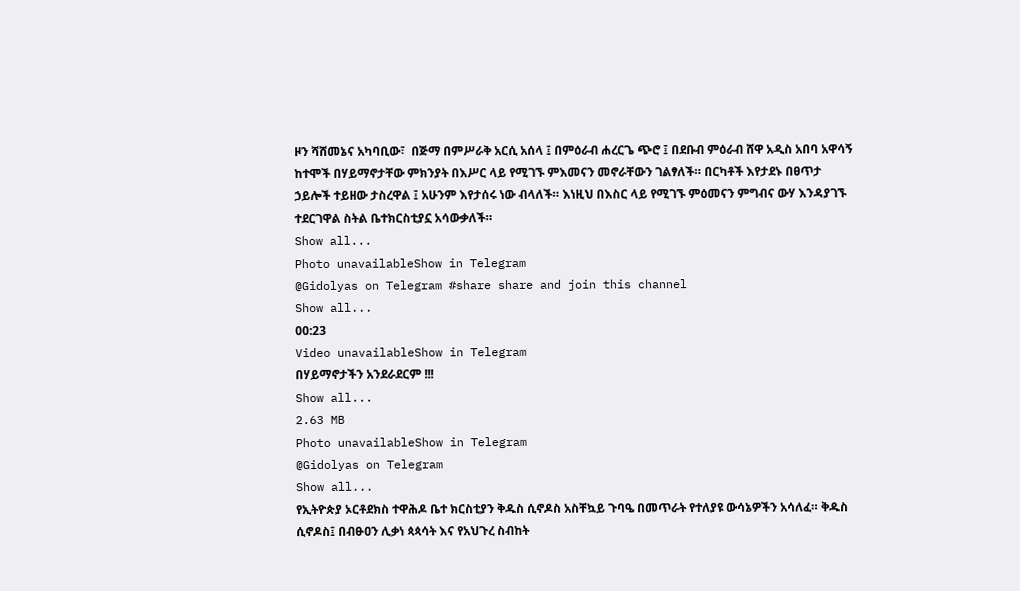ዞን ሻሸመኔና አካባቢው፣  በጅማ በምሥራቅ አርሲ አሰላ ፤ በምዕራብ ሐረርጌ ጭሮ ፤ በደቡብ ምዕራብ ሸዋ አዲስ አበባ አዋሳኝ ከተሞች በሃይማኖታቸው ምክንያት በእሥር ላይ የሚገኙ ምእመናን መኖራቸውን ገልፃለች። በርካቶች እየታደኑ በፀጥታ ኃይሎች ተይዘው ታስረዋል ፤ አሁንም እየታሰሩ ነው ብላለች። እነዚህ በእስር ላይ የሚገኙ ምዕመናን ምግብና ውሃ እንዳያገኙ ተደርገዋል ስትል ቤተክርስቲያኗ አሳውቃለች።
Show all...
Photo unavailableShow in Telegram
@Gidolyas on Telegram #share share and join this channel
Show all...
00:23
Video unavailableShow in Telegram
በሃይማኖታችን አንደራደርም !!!
Show all...
2.63 MB
Photo unavailableShow in Telegram
@Gidolyas on Telegram
Show all...
የኢትዮጵያ ኦርቶደክስ ተዋሕዶ ቤተ ክርስቲያን ቅዱስ ሲኖዶስ አስቸኳይ ጉባዔ በመጥራት የተለያዩ ውሳኔዎችን አሳለፈ። ቅዱስ ሲኖዶስ፤ በብፁዐን ሊቃነ ጳጳሳት እና የአህጉረ ስብከት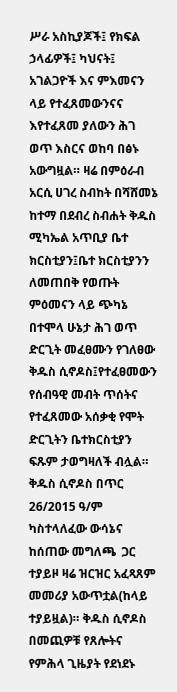ሥራ አስኪያጆች፤ የክፍል ኃላፊዎች፤ ካህናት፤ አገልጋዮች እና ምእመናን ላይ የተፈጸመውንናና እየተፈጸመ ያለውን ሕገ ወጥ እስርና ወከባ በፅኑ አውግዟል። ዛሬ በምዕራብ አርሲ ሀገረ ስብከት በሻሸመኔ ከተማ በደብረ ስብሐት ቅዱስ ሚካኤል አጥቢያ ቤተ ክርስቲያን፤ቤተ ክርስቲያንን ለመጠበቅ የወጡት ምዕመናን ላይ ጭካኔ በተሞላ ሁኔታ ሕገ ወጥ ድርጊት መፈፀሙን የገለፀው ቅዱስ ሲኖዶስ፤የተፈፀመውን የሰብዓዊ መብት ጥሰትና የተፈጸመው አሰቃቂ የሞት ድርጊትን ቤተክርስቲያን ፍጹም ታወግዛለች ብሏል። ቅዱስ ሲኖዶስ በጥር 26/2015 ዓ/ም ካስተላለፈው ውሳኔና ከሰጠው መግለጫ  ጋር ተያይዞ ዛሬ ዝርዝር አፈጻጸም መመሪያ አውጥቷል(ከላይ ተያይዟል)። ቅዱስ ሲኖዶስ በመጪዎቹ የጸሎትና የምሕላ ጊዜያት የደነደኑ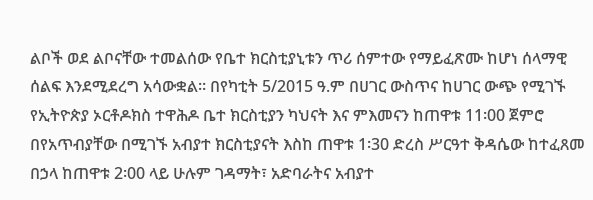ልቦች ወደ ልቦናቸው ተመልሰው የቤተ ክርስቲያኒቱን ጥሪ ሰምተው የማይፈጽሙ ከሆነ ሰላማዊ ሰልፍ እንደሚደረግ አሳውቋል። በየካቲት 5/2015 ዓ.ም በሀገር ውስጥና ከሀገር ውጭ የሚገኙ የኢትዮጵያ ኦርቶዶክስ ተዋሕዶ ቤተ ክርስቲያን ካህናት እና ምእመናን ከጠዋቱ 11፡00 ጀምሮ በየአጥብያቸው በሚገኙ አብያተ ክርስቲያናት እስከ ጠዋቱ 1፡30 ድረስ ሥርዓተ ቅዳሴው ከተፈጸመ በኃላ ከጠዋቱ 2፡00 ላይ ሁሉም ገዳማት፣ አድባራትና አብያተ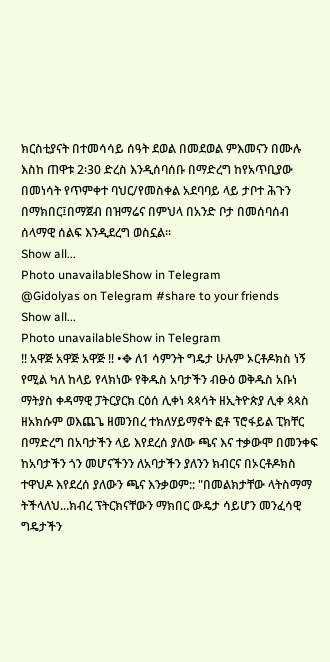ክርስቲያናት በተመሳሳይ ሰዓት ደወል በመደወል ምእመናን በሙሉ እስከ ጠዋቱ 2፡30 ድረስ እንዲሰባሰቡ በማድረግ ከየአጥቢያው በመነሳት የጥምቀተ ባህር/የመስቀል አደባባይ ላይ ታቦተ ሕጉን በማክበር፤በማጀብ በዝማሬና በምህላ በአንድ ቦታ በመሰባሰብ ሰላማዊ ሰልፍ እንዲደረግ ወስኗል፡፡
Show all...
Photo unavailableShow in Telegram
@Gidolyas on Telegram #share to your friends
Show all...
Photo unavailableShow in Telegram
‼ አዋጅ አዋጅ አዋጅ ‼ •✥ ለ1 ሳምንት ግዴታ ሁሉም ኦርቶዶክስ ነኝ የሚል ካለ ከላይ የላክነው የቅዱስ አባታችን ብፁዕ ወቅዱስ አቡነ ማትያስ ቀዳማዊ ፓትርያርክ ርዕሰ ሊቀነ ጳጳሳት ዘኢትዮጵያ ሊቀ ጳጳስ ዘአክሱም ወእጨጌ ዘመንበረ ተክለሃይማኖት ፎቶ ፕሮፋይል ፒክቸር በማድረግ በአባታችን ላይ እየደረሰ ያለው ጫና እና ተቃውሞ በመንቀፍ ከአባታችን ጎን መሆናችንን ለአባታችን ያለንን ክብርና በኦርቶዶክስ ተዋህዶ እየደረሰ ያለውን ጫና እንቃወም:: "በመልክታቸው ላትስማማ ትችላለህ...ክብረ ፕትርክናቸውን ማክበር ውዴታ ሳይሆን መንፈሳዊ ግዴታችን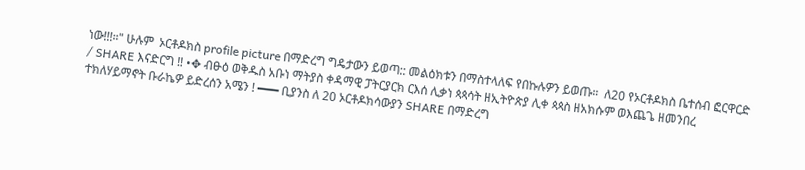ነው!!!።" ሁሉም  ኦርቶዶክስ profile picture በማድረግ ግዴታውን ይወጣ:: መልዕክቱን በማስተላለፍ የበኩሉዎን ይወጡ።  ለ20 የኦርቶዶክስ ቤተሰብ ፎርዋርድ / SHARE እናድርግ ‼ •✥ ብፁዕ ወቅዱስ አቡነ ማትያስ ቀዳማዊ ፓትርያርክ ርእሰ ሊቃነ ጳጳሳት ዘኢትዮጵያ ሊቀ ጳጳስ ዘአክሱም ወእጨጌ ዘመንበረ ተክለሃይማኖት ቡራኬዎ ይድረሰን አሜን ! ━━━ ቢያንስ ለ 20 ኦርቶዶክሳውያን SHARE በማድረግ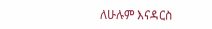ለሁሉም እናዳርስ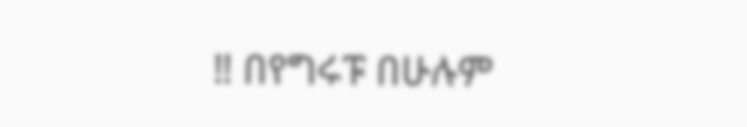‼ በየግሩፑ በሁሉም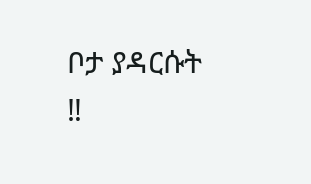ቦታ ያዳርሱት ‼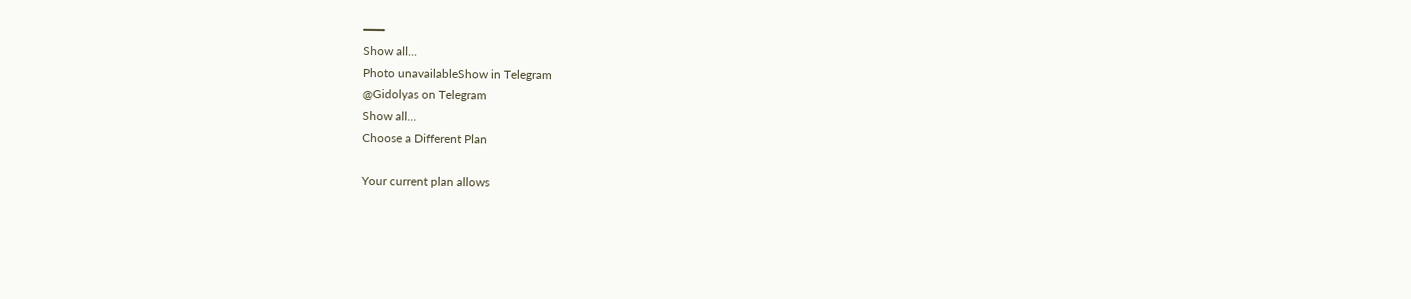━━━
Show all...
Photo unavailableShow in Telegram
@Gidolyas on Telegram
Show all...
Choose a Different Plan

Your current plan allows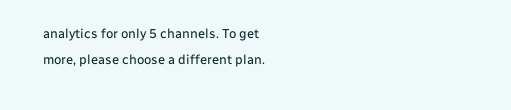analytics for only 5 channels. To get more, please choose a different plan.